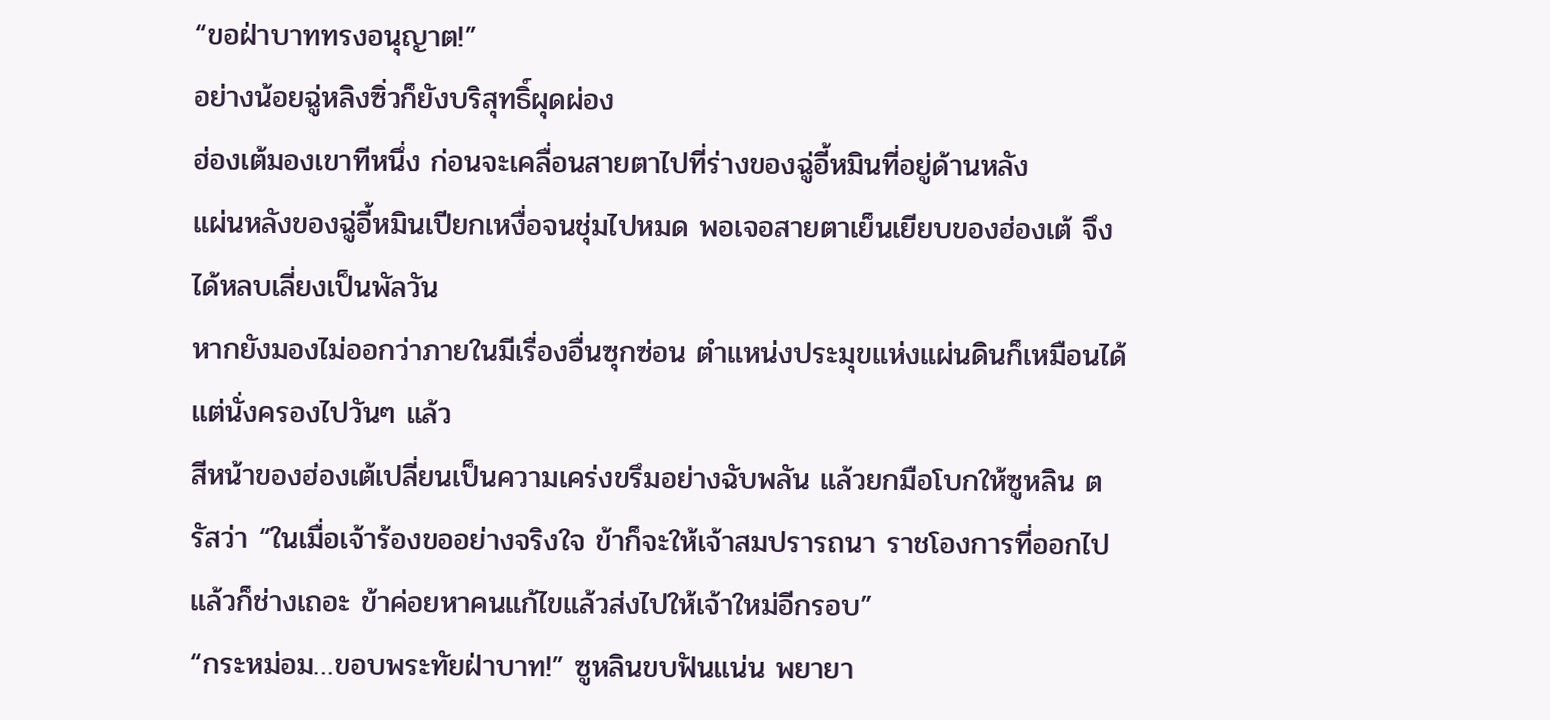“ขอฝ่าบาททรงอนุญาต!”
อย่างน้อยฉู่หลิงซิ่วก็ยังบริสุทธิ์ผุดผ่อง
ฮ่องเต้มองเขาทีหนึ่ง ก่อนจะเคลื่อนสายตาไปที่ร่างของฉู่อี้หมินที่อยู่ด้านหลัง
แผ่นหลังของฉู่อี้หมินเปียกเหงื่อจนชุ่มไปหมด พอเจอสายตาเย็นเยียบของฮ่องเต้ จึงได้หลบเลี่ยงเป็นพัลวัน
หากยังมองไม่ออกว่าภายในมีเรื่องอื่นซุกซ่อน ตำแหน่งประมุขแห่งแผ่นดินก็เหมือนได้แต่นั่งครองไปวันๆ แล้ว
สีหน้าของฮ่องเต้เปลี่ยนเป็นความเคร่งขรึมอย่างฉับพลัน แล้วยกมือโบกให้ซูหลิน ตรัสว่า “ในเมื่อเจ้าร้องขออย่างจริงใจ ข้าก็จะให้เจ้าสมปรารถนา ราชโองการที่ออกไปแล้วก็ช่างเถอะ ข้าค่อยหาคนแก้ไขแล้วส่งไปให้เจ้าใหม่อีกรอบ”
“กระหม่อม…ขอบพระทัยฝ่าบาท!” ซูหลินขบฟันแน่น พยายา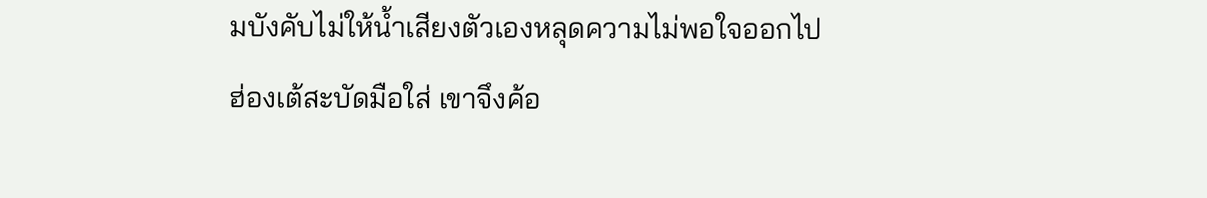มบังคับไม่ให้น้ำเสียงตัวเองหลุดความไม่พอใจออกไป
ฮ่องเต้สะบัดมือใส่ เขาจึงค้อ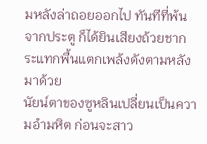มหลังล่าถอยออกไป ทันทีที่พ้นจากประตู ก็ได้ยินเสียงถ้วยชากระแทกพื้นแตกเพล้งดังตามหลังมาด้วย
นัยน์ตาของซูหลินเปลี่ยนเป็นความอำมหิต ก่อนจะสาว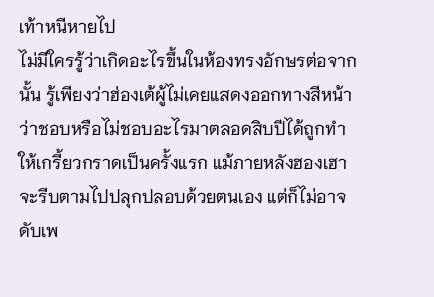เท้าหนีหายไป
ไม่มีใครรู้ว่าเกิดอะไรขึ้นในห้องทรงอักษรต่อจากนั้น รู้เพียงว่าฮ่องเต้ผู้ไม่เคยแสดงออกทางสีหน้าว่าชอบหรือไม่ชอบอะไรมาตลอดสิบปีได้ถูกทำให้เกรี้ยวกราดเป็นครั้งแรก แม้ภายหลังฮองเฮาจะรีบตามไปปลุกปลอบด้วยตนเอง แต่ก็ไม่อาจดับเพ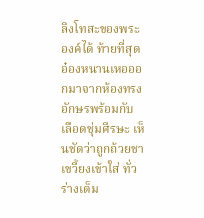ลิงโทสะของพระองค์ได้ ท้ายที่สุด อ๋องหนานเหอออกมาจากห้องทรงอักษรพร้อมกับเลือดชุ่มศีรษะ เห็นชัดว่าถูกถ้วยชาเขวี้ยงเข้าใส่ ทั่วร่างเต็ม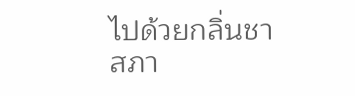ไปด้วยกลิ่นชา สภา